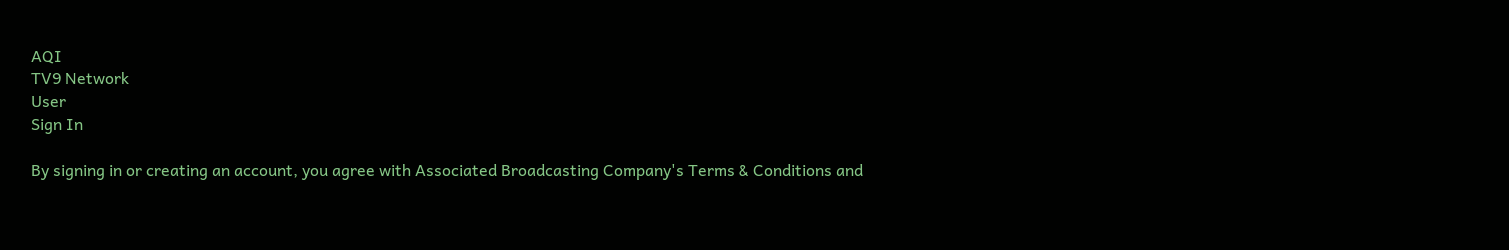AQI
TV9 Network
User
Sign In

By signing in or creating an account, you agree with Associated Broadcasting Company's Terms & Conditions and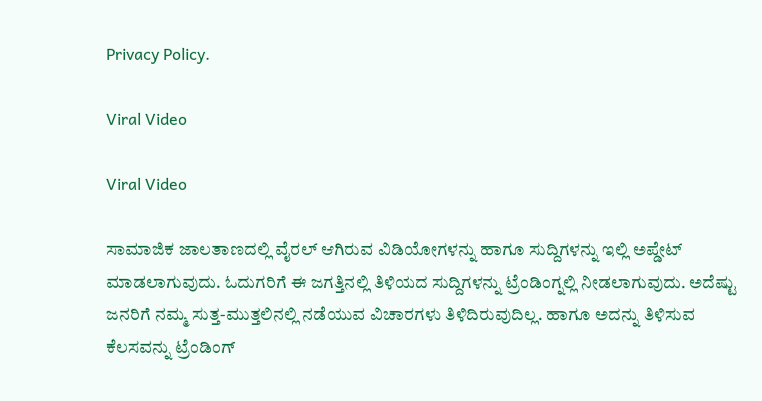Privacy Policy.

Viral Video

Viral Video

ಸಾಮಾಜಿಕ ಜಾಲತಾಣದಲ್ಲಿ ವೈರಲ್ ಆಗಿರುವ ವಿಡಿಯೋಗಳನ್ನು ಹಾಗೂ ಸುದ್ದಿಗಳನ್ನು ಇಲ್ಲಿ ಅಪ್ಡೇಟ್ ಮಾಡಲಾಗುವುದು. ಓದುಗರಿಗೆ ಈ ಜಗತ್ತಿನಲ್ಲಿ ತಿಳಿಯದ ಸುದ್ದಿಗಳನ್ನು ಟ್ರೆಂಡಿಂಗ್ನಲ್ಲಿ ನೀಡಲಾಗುವುದು. ಅದೆಷ್ಟು ಜನರಿಗೆ ನಮ್ಮ ಸುತ್ತ-ಮುತ್ತಲಿನಲ್ಲಿ ನಡೆಯುವ ವಿಚಾರಗಳು ತಿಳಿದಿರುವುದಿಲ್ಲ. ಹಾಗೂ ಅದನ್ನು ತಿಳಿಸುವ ಕೆಲಸವನ್ನು ಟ್ರೆಂಡಿಂಗ್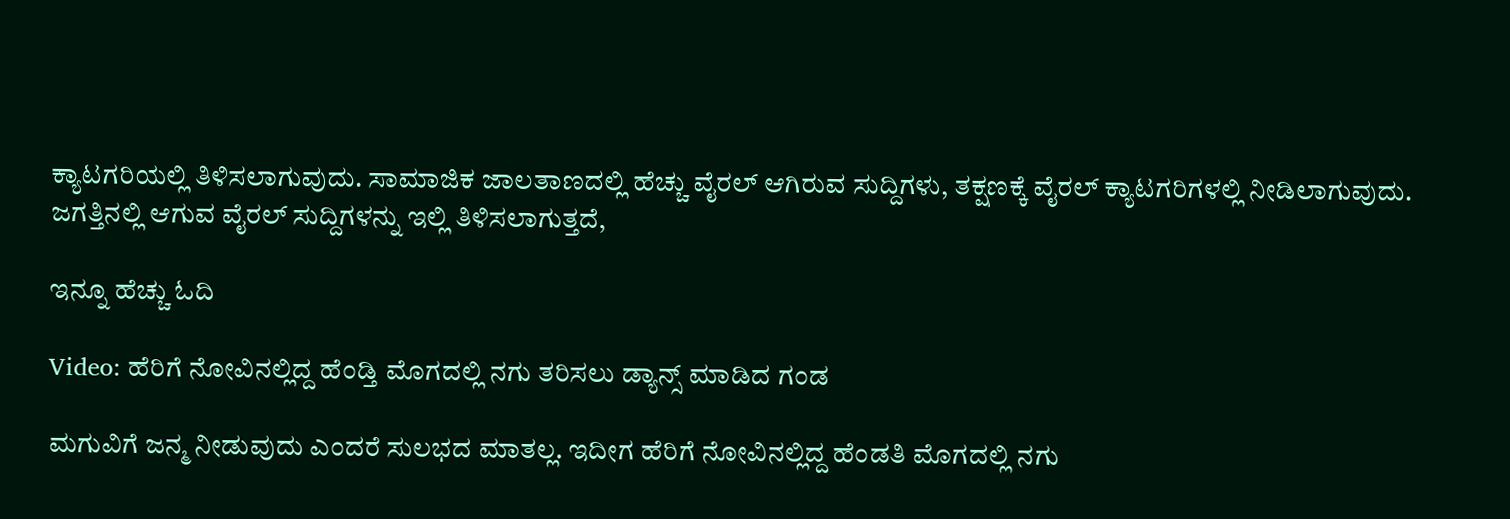ಕ್ಯಾಟಗರಿಯಲ್ಲಿ ತಿಳಿಸಲಾಗುವುದು. ಸಾಮಾಜಿಕ ಜಾಲತಾಣದಲ್ಲಿ ಹೆಚ್ಚು ವೈರಲ್ ಆಗಿರುವ ಸುದ್ದಿಗಳು, ತಕ್ಷಣಕ್ಕೆ ವೈರಲ್ ಕ್ಯಾಟಗರಿಗಳಲ್ಲಿ ನೀಡಿಲಾಗುವುದು. ಜಗತ್ತಿನಲ್ಲಿ ಆಗುವ ವೈರಲ್ ಸುದ್ದಿಗಳನ್ನು ಇಲ್ಲಿ ತಿಳಿಸಲಾಗುತ್ತದೆ,

ಇನ್ನೂ ಹೆಚ್ಚು ಓದಿ

Video: ಹೆರಿಗೆ ನೋವಿನಲ್ಲಿದ್ದ ಹೆಂಡ್ತಿ ಮೊಗದಲ್ಲಿ ನಗು ತರಿಸಲು ಡ್ಯಾನ್ಸ್ ಮಾಡಿದ ಗಂಡ

ಮಗುವಿಗೆ ಜನ್ಮ ನೀಡುವುದು ಎಂದರೆ ಸುಲಭದ ಮಾತಲ್ಲ. ಇದೀಗ ಹೆರಿಗೆ ನೋವಿನಲ್ಲಿದ್ದ ಹೆಂಡತಿ ಮೊಗದಲ್ಲಿ ನಗು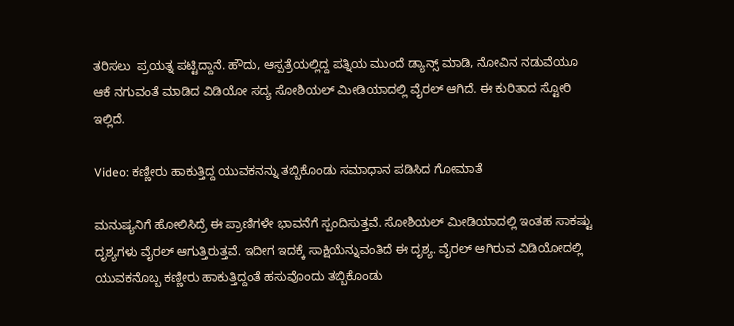ತರಿಸಲು  ಪ್ರಯತ್ನ ಪಟ್ಟಿದ್ದಾನೆ. ಹೌದು, ಆಸ್ಪತ್ರೆಯಲ್ಲಿದ್ದ ಪತ್ನಿಯ ಮುಂದೆ ಡ್ಯಾನ್ಸ್ ಮಾಡಿ, ನೋವಿನ ನಡುವೆಯೂ ಆಕೆ ನಗುವಂತೆ ಮಾಡಿದ ವಿಡಿಯೋ ಸದ್ಯ ಸೋಶಿಯಲ್ ಮೀಡಿಯಾದಲ್ಲಿ ವೈರಲ್ ಆಗಿದೆ. ಈ ಕುರಿತಾದ ಸ್ಟೋರಿ ಇಲ್ಲಿದೆ.

Video: ಕಣ್ಣೀರು ಹಾಕುತ್ತಿದ್ದ ಯುವಕನನ್ನು ತಬ್ಬಿಕೊಂಡು ಸಮಾಧಾನ ಪಡಿಸಿದ ಗೋಮಾತೆ

ಮನುಷ್ಯನಿಗೆ ಹೋಲಿಸಿದ್ರೆ ಈ ಪ್ರಾಣಿಗಳೇ ಭಾವನೆಗೆ ಸ್ಪಂದಿಸುತ್ತವೆ. ಸೋಶಿಯಲ್‌ ಮೀಡಿಯಾದಲ್ಲಿ ಇಂತಹ ಸಾಕಷ್ಟು ದೃಶ್ಯಗಳು ವೈರಲ್‌ ಆಗುತ್ತಿರುತ್ತವೆ. ಇದೀಗ ಇದಕ್ಕೆ ಸಾಕ್ಷಿಯೆನ್ನುವಂತಿದೆ ಈ ದೃಶ್ಯ. ವೈರಲ್ ಆಗಿರುವ ವಿಡಿಯೋದಲ್ಲಿ ಯುವಕನೊಬ್ಬ ಕಣ್ಣೀರು ಹಾಕುತ್ತಿದ್ದಂತೆ ಹಸುವೊಂದು ತಬ್ಬಿಕೊಂಡು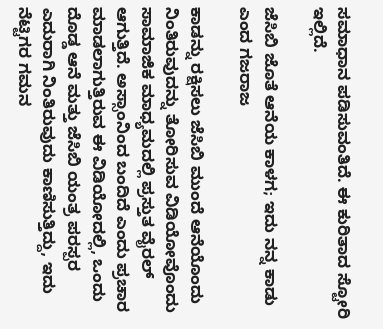ಸಮಾಧಾನ ಪಡಿಸುವಂತಿದೆ. ಈ ಕುರಿತಾದ ಸ್ಟೋರಿ ಇಲ್ಲಿದೆ.

ಜೆಸಿಬಿ ಜೊತೆ ಆನೆಯ ಕಾಳಗ; ಇದು ನನ್ನ ಕಾಡು ಎಂದ ಗಜರಾಜ

ಕಾಡನ್ನು ರಕ್ಷಿಸಲು ಜೆಸಿಬಿ ಮುಂದೆ ಆನೆಯೊಂದು ನಿಂತಿರುವುದನ್ನು ತೋರಿಸುವ ವಿಡಿಯೋವೊಂದು ಸಾಮಾಜಿಕ ಮಾಧ್ಯಮದಲ್ಲಿ ಪ್ರಸ್ತುತ ವೈರಲ್ ಆಗುತ್ತಿದೆ. ಅಸ್ಸಾಂನಿಂದ ಬಂದಿದೆ ಎಂದು ಪ್ರಚಾರ ಮಾಡಲಾಗುತ್ತಿರುವ ಈ ವಿಡಿಯೋದಲ್ಲಿ, ಒಂದು ದೊಡ್ಡ ಆನೆ ಮತ್ತು ಜೆಸಿಬಿ ಯಂತ್ರ ಪರಸ್ಪರ ಎದುರಾಗಿ ನಿಂತಿರುವುದು ಕಾಣಿಸುತ್ತಿದ್ದು, ಇದು ನೆಟ್ಟಿಗರ ಗಮನ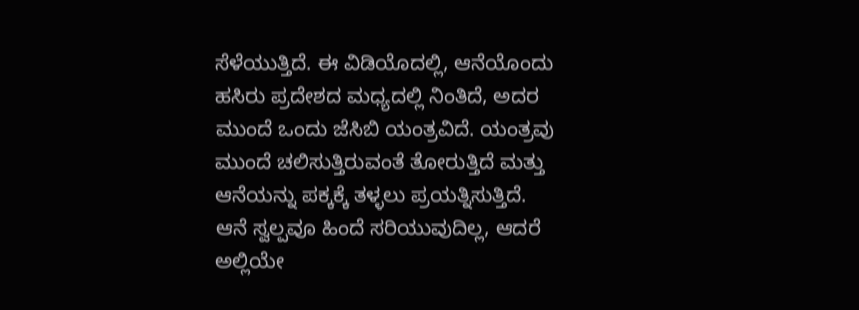ಸೆಳೆಯುತ್ತಿದೆ. ಈ ವಿಡಿಯೊದಲ್ಲಿ, ಆನೆಯೊಂದು ಹಸಿರು ಪ್ರದೇಶದ ಮಧ್ಯದಲ್ಲಿ ನಿಂತಿದೆ, ಅದರ ಮುಂದೆ ಒಂದು ಜೆಸಿಬಿ ಯಂತ್ರವಿದೆ. ಯಂತ್ರವು ಮುಂದೆ ಚಲಿಸುತ್ತಿರುವಂತೆ ತೋರುತ್ತಿದೆ ಮತ್ತು ಆನೆಯನ್ನು ಪಕ್ಕಕ್ಕೆ ತಳ್ಳಲು ಪ್ರಯತ್ನಿಸುತ್ತಿದೆ. ಆನೆ ಸ್ವಲ್ಪವೂ ಹಿಂದೆ ಸರಿಯುವುದಿಲ್ಲ, ಆದರೆ ಅಲ್ಲಿಯೇ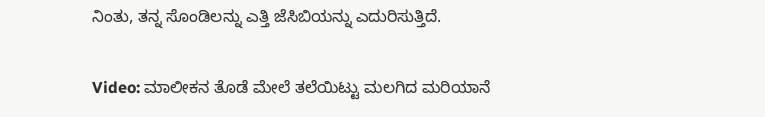ನಿಂತು, ತನ್ನ ಸೊಂಡಿಲನ್ನು ಎತ್ತಿ ಜೆಸಿಬಿಯನ್ನು ಎದುರಿಸುತ್ತಿದೆ.

Video: ಮಾಲೀಕನ ತೊಡೆ ಮೇಲೆ ತಲೆಯಿಟ್ಟು ಮಲಗಿದ ಮರಿಯಾನೆ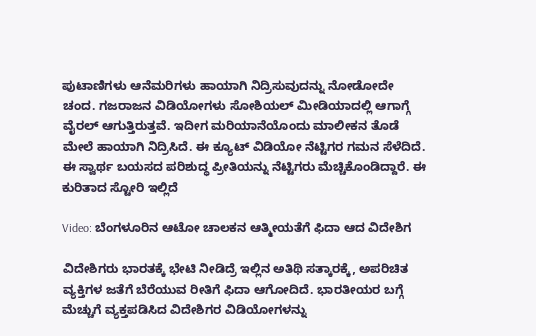ಪುಟಾಣಿಗಳು ಆನೆಮರಿಗಳು ಹಾಯಾಗಿ ನಿದ್ರಿಸುವುದನ್ನು ನೋಡೋದೇ ಚಂದ. ಗಜರಾಜನ ವಿಡಿಯೋಗಳು ಸೋಶಿಯಲ್‌ ಮೀಡಿಯಾದಲ್ಲಿ ಆಗಾಗ್ಗೆ ವೈರಲ್ ಆಗುತ್ತಿರುತ್ತವೆ. ಇದೀಗ ಮರಿಯಾನೆಯೊಂದು ಮಾಲೀಕನ ತೊಡೆ ಮೇಲೆ ಹಾಯಾಗಿ ನಿದ್ರಿಸಿದೆ. ಈ ಕ್ಯೂಟ್ ವಿಡಿಯೋ ನೆಟ್ಟಿಗರ ಗಮನ ಸೆಳೆದಿದೆ.  ಈ ಸ್ವಾರ್ಥ ಬಯಸದ ಪರಿಶುದ್ಧ ಪ್ರೀತಿಯನ್ನು ನೆಟ್ಟಿಗರು ಮೆಚ್ಚಿಕೊಂಡಿದ್ದಾರೆ. ಈ ಕುರಿತಾದ ಸ್ಟೋರಿ ಇಲ್ಲಿದೆ

Video: ಬೆಂಗಳೂರಿನ ಆಟೋ ಚಾಲಕನ ಆತ್ಮೀಯತೆಗೆ ಫಿದಾ ಆದ ವಿದೇಶಿಗ

ವಿದೇಶಿಗರು ಭಾರತಕ್ಕೆ ಭೇಟಿ ನೀಡಿದ್ರೆ ಇಲ್ಲಿನ ಅತಿಥಿ ಸತ್ಕಾರಕ್ಕೆ, ಅಪರಿಚಿತ ವ್ಯಕ್ತಿಗಳ ಜತೆಗೆ ಬೆರೆಯುವ ರೀತಿಗೆ ಫಿದಾ ಆಗೋದಿದೆ. ಭಾರತೀಯರ ಬಗ್ಗೆ ಮೆಚ್ಚುಗೆ ವ್ಯಕ್ತಪಡಿಸಿದ ವಿದೇಶಿಗರ ವಿಡಿಯೋಗಳನ್ನು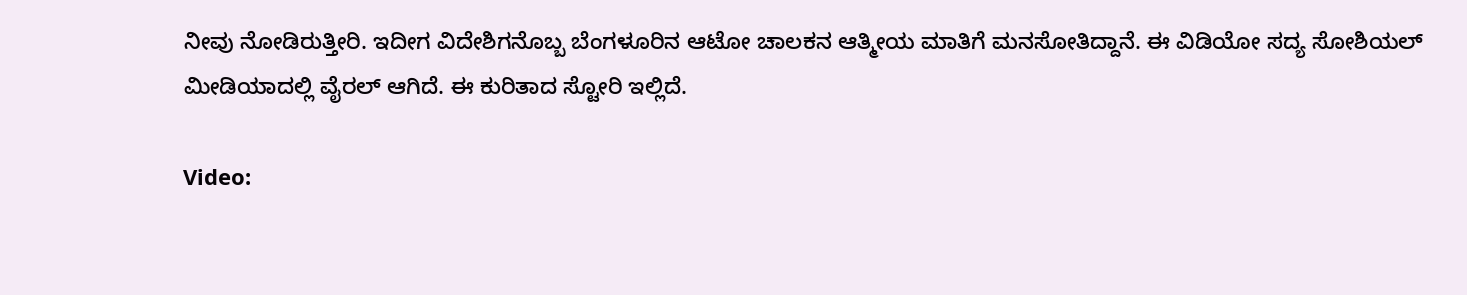ನೀವು ನೋಡಿರುತ್ತೀರಿ. ಇದೀಗ ವಿದೇಶಿಗನೊಬ್ಬ ಬೆಂಗಳೂರಿನ ಆಟೋ ಚಾಲಕನ ಆತ್ಮೀಯ ಮಾತಿಗೆ ಮನಸೋತಿದ್ದಾನೆ. ಈ ವಿಡಿಯೋ ಸದ್ಯ ಸೋಶಿಯಲ್ ಮೀಡಿಯಾದಲ್ಲಿ ವೈರಲ್ ಆಗಿದೆ. ಈ ಕುರಿತಾದ ಸ್ಟೋರಿ ಇಲ್ಲಿದೆ.

Video: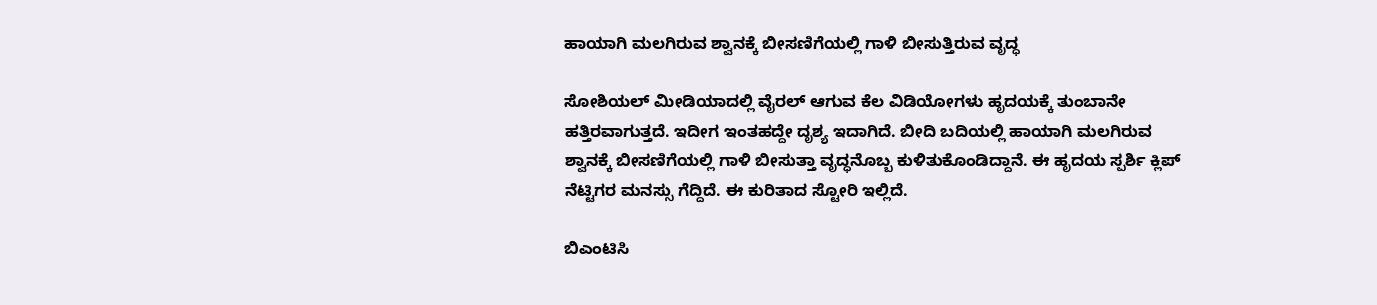ಹಾಯಾಗಿ ಮಲಗಿರುವ ಶ್ವಾನಕ್ಕೆ ಬೀಸಣಿಗೆಯಲ್ಲಿ ಗಾಳಿ ಬೀಸುತ್ತಿರುವ ವೃದ್ಧ

ಸೋಶಿಯಲ್ ಮೀಡಿಯಾದಲ್ಲಿ ವೈರಲ್ ಆಗುವ ಕೆಲ ವಿಡಿಯೋಗಳು ಹೃದಯಕ್ಕೆ ತುಂಬಾನೇ ಹತ್ತಿರವಾಗುತ್ತದೆ. ಇದೀಗ ಇಂತಹದ್ದೇ ದೃಶ್ಯ ಇದಾಗಿದೆ. ಬೀದಿ ಬದಿಯಲ್ಲಿ ಹಾಯಾಗಿ ಮಲಗಿರುವ ಶ್ವಾನಕ್ಕೆ ಬೀಸಣಿಗೆಯಲ್ಲಿ ಗಾಳಿ ಬೀಸುತ್ತಾ ವೃದ್ಧನೊಬ್ಬ ಕುಳಿತುಕೊಂಡಿದ್ದಾನೆ. ಈ ಹೃದಯ ಸ್ಪರ್ಶಿ ಕ್ಲಿಪ್‌ ನೆಟ್ಟಿಗರ ಮನಸ್ಸು ಗೆದ್ದಿದೆ. ಈ ಕುರಿತಾದ ಸ್ಟೋರಿ ಇಲ್ಲಿದೆ.

ಬಿಎಂಟಿಸಿ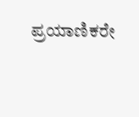ಪ್ರಯಾಣಿಕರೇ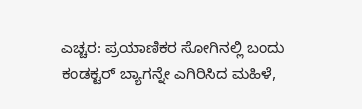ಎಚ್ಚರ: ಪ್ರಯಾಣಿಕರ ಸೋಗಿನಲ್ಲಿ ಬಂದು ಕಂಡಕ್ಟರ್ ಬ್ಯಾಗನ್ನೇ ಎಗಿರಿಸಿದ ಮಹಿಳೆ,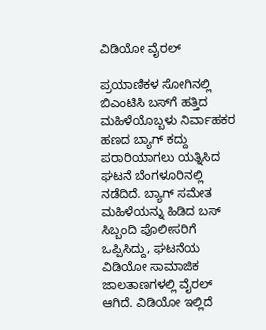ವಿಡಿಯೋ ವೈರಲ್

ಪ್ರಯಾಣಿಕಳ ಸೋಗಿನಲ್ಲಿ ಬಿಎಂಟಿಸಿ ಬಸ್‌ಗೆ ಹತ್ತಿದ ಮಹಿಳೆಯೊಬ್ಬಳು ನಿರ್ವಾಹಕರ ಹಣದ ಬ್ಯಾಗ್ ಕದ್ದು ಪರಾರಿಯಾಗಲು ಯತ್ನಿಸಿದ ಘಟನೆ ಬೆಂಗಳೂರಿನಲ್ಲಿ ನಡೆದಿದೆ. ಬ್ಯಾಗ್ ಸಮೇತ ಮಹಿಳೆಯನ್ನು ಹಿಡಿದ ಬಸ್ ಸಿಬ್ಬಂದಿ ಪೊಲೀಸರಿಗೆ ಒಪ್ಪಿಸಿದ್ದು, ಘಟನೆಯ ವಿಡಿಯೋ ಸಾಮಾಜಿಕ ಜಾಲತಾಣಗಳಲ್ಲಿ ವೈರಲ್ ಆಗಿದೆ. ವಿಡಿಯೋ ಇಲ್ಲಿದೆ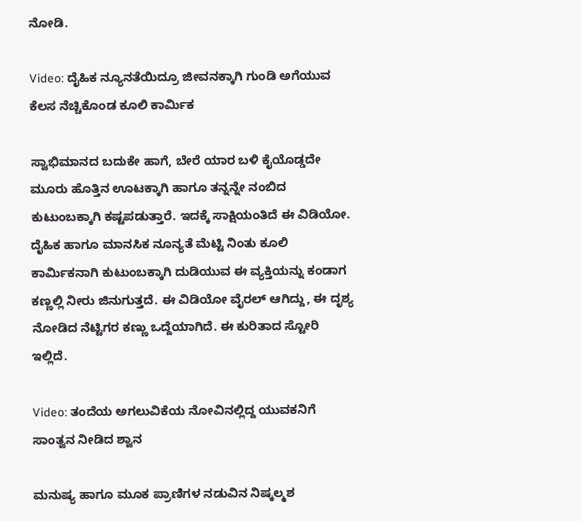ನೋಡಿ.

Video: ದೈಹಿಕ ನ್ಯೂನತೆಯಿದ್ರೂ ಜೀವನಕ್ಕಾಗಿ ಗುಂಡಿ ಅಗೆಯುವ ಕೆಲಸ ನೆಚ್ಚಿಕೊಂಡ ಕೂಲಿ ಕಾರ್ಮಿಕ

ಸ್ವಾಭಿಮಾನದ ಬದುಕೇ ಹಾಗೆ, ಬೇರೆ ಯಾರ ಬಳಿ ಕೈಯೊಡ್ಡದೇ ಮೂರು ಹೊತ್ತಿನ ಊಟಕ್ಕಾಗಿ ಹಾಗೂ ತನ್ನನ್ನೇ ನಂಬಿದ ಕುಟುಂಬಕ್ಕಾಗಿ ಕಷ್ಟಪಡುತ್ತಾರೆ. ಇದಕ್ಕೆ ಸಾಕ್ಷಿಯಂತಿದೆ ಈ ವಿಡಿಯೋ. ದೈಹಿಕ ಹಾಗೂ ಮಾನಸಿಕ ನೂನ್ಯತೆ ಮೆಟ್ಟಿ ನಿಂತು ಕೂಲಿ ಕಾರ್ಮಿಕನಾಗಿ ಕುಟುಂಬಕ್ಕಾಗಿ ದುಡಿಯುವ ಈ ವ್ಯಕ್ತಿಯನ್ನು ಕಂಡಾಗ ಕಣ್ಣಲ್ಲಿ ನೀರು ಜಿನುಗುತ್ತದೆ. ಈ ವಿಡಿಯೋ ವೈರಲ್ ಆಗಿದ್ದು, ಈ ದೃಶ್ಯ ನೋಡಿದ ನೆಟ್ಟಿಗರ ಕಣ್ಣು ಒದ್ದೆಯಾಗಿದೆ. ಈ ಕುರಿತಾದ ಸ್ಟೋರಿ ಇಲ್ಲಿದೆ.

Video: ತಂದೆಯ ಅಗಲುವಿಕೆಯ ನೋವಿನಲ್ಲಿದ್ದ ಯುವಕನಿಗೆ ಸಾಂತ್ವನ ನೀಡಿದ ಶ್ವಾನ

ಮನುಷ್ಯ ಹಾಗೂ ಮೂಕ ಪ್ರಾಣಿಗಳ ನಡುವಿನ ನಿಷ್ಕಲ್ಮಶ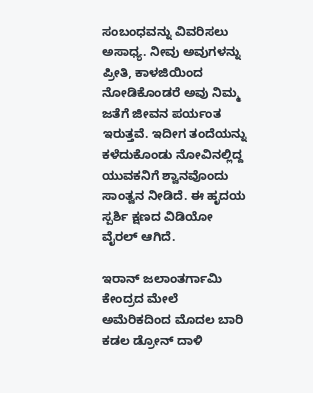ಸಂಬಂಧವನ್ನು ವಿವರಿಸಲು ಅಸಾಧ್ಯ. ನೀವು ಅವುಗಳನ್ನು ಪ್ರೀತಿ, ಕಾಳಜಿಯಿಂದ ನೋಡಿಕೊಂಡರೆ ಅವು ನಿಮ್ಮ ಜತೆಗೆ ಜೀವನ ಪರ್ಯಂತ ಇರುತ್ತವೆ. ಇದೀಗ ತಂದೆಯನ್ನು ಕಳೆದುಕೊಂಡು ನೋವಿನಲ್ಲಿದ್ದ ಯುವಕನಿಗೆ ಶ್ವಾನವೊಂದು ಸಾಂತ್ವನ ನೀಡಿದೆ. ಈ ಹೃದಯ ಸ್ಪರ್ಶಿ ಕ್ಷಣದ ವಿಡಿಯೋ ವೈರಲ್ ಆಗಿದೆ.

ಇರಾನ್ ಜಲಾಂತರ್ಗಾಮಿ ಕೇಂದ್ರದ ಮೇಲೆ ಅಮೆರಿಕದಿಂದ ಮೊದಲ ಬಾರಿ ಕಡಲ ಡ್ರೋನ್ ದಾಳಿ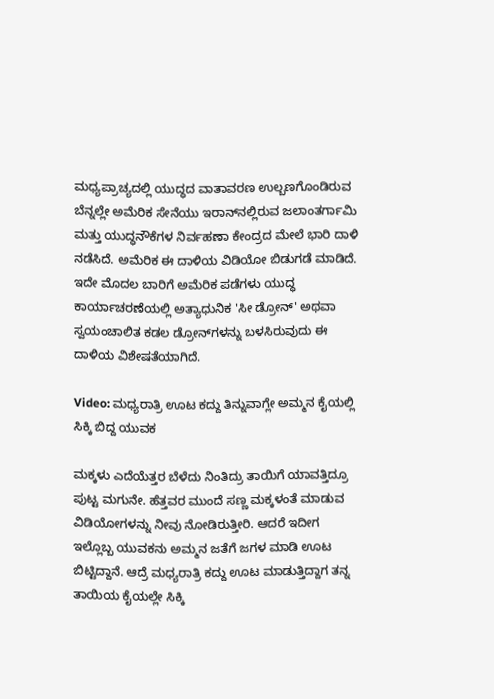ಮಧ್ಯಪ್ರಾಚ್ಯದಲ್ಲಿ ಯುದ್ಧದ ವಾತಾವರಣ ಉಲ್ಬಣಗೊಂಡಿರುವ ಬೆನ್ನಲ್ಲೇ ಅಮೆರಿಕ ಸೇನೆಯು ಇರಾನ್‌ನಲ್ಲಿರುವ ಜಲಾಂತರ್ಗಾಮಿ ಮತ್ತು ಯುದ್ಧನೌಕೆಗಳ ನಿರ್ವಹಣಾ ಕೇಂದ್ರದ ಮೇಲೆ ಭಾರಿ ದಾಳಿ ನಡೆಸಿದೆ. ಅಮೆರಿಕ ಈ ದಾಳಿಯ ವಿಡಿಯೋ ಬಿಡುಗಡೆ ಮಾಡಿದೆ. ಇದೇ ಮೊದಲ ಬಾರಿಗೆ ಅಮೆರಿಕ ಪಡೆಗಳು ಯುದ್ಧ ಕಾರ್ಯಾಚರಣೆಯಲ್ಲಿ ಅತ್ಯಾಧುನಿಕ 'ಸೀ ಡ್ರೋನ್' ಅಥವಾ ಸ್ವಯಂಚಾಲಿತ ಕಡಲ ಡ್ರೋನ್‌ಗಳನ್ನು ಬಳಸಿರುವುದು ಈ ದಾಳಿಯ ವಿಶೇಷತೆಯಾಗಿದೆ.

Video: ಮಧ್ಯರಾತ್ರಿ ಊಟ ಕದ್ದು ತಿನ್ನುವಾಗ್ಲೇ ಅಮ್ಮನ ಕೈಯಲ್ಲಿ ಸಿಕ್ಕಿ ಬಿದ್ದ ಯುವಕ

ಮಕ್ಕಳು ಎದೆಯೆತ್ತರ ಬೆಳೆದು ನಿಂತಿದ್ರು ತಾಯಿಗೆ ಯಾವತ್ತಿದ್ರೂ ಪುಟ್ಟ ಮಗುನೇ. ಹೆತ್ತವರ ಮುಂದೆ ಸಣ್ಣ ಮಕ್ಕಳಂತೆ ಮಾಡುವ ವಿಡಿಯೋಗಳನ್ನು ನೀವು ನೋಡಿರುತ್ತೀರಿ. ಆದರೆ ಇದೀಗ ಇಲ್ಲೊಬ್ಬ ಯುವಕನು ಅಮ್ಮನ ಜತೆಗೆ ಜಗಳ ಮಾಡಿ ಊಟ ಬಿಟ್ಟಿದ್ದಾನೆ. ಆದ್ರೆ ಮಧ್ಯರಾತ್ರಿ ಕದ್ದು ಊಟ ಮಾಡುತ್ತಿದ್ದಾಗ ತನ್ನ ತಾಯಿಯ ಕೈಯಲ್ಲೇ ಸಿಕ್ಕಿ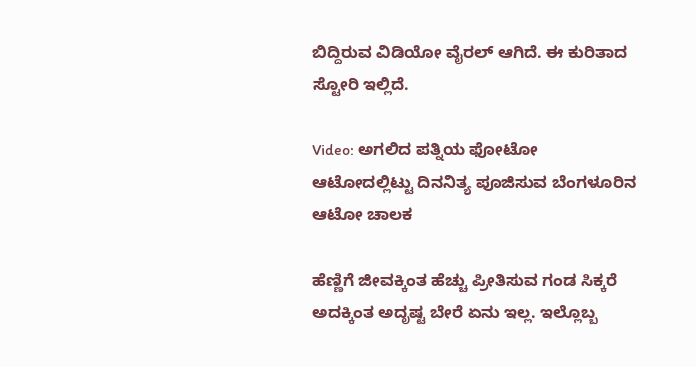ಬಿದ್ದಿರುವ ವಿಡಿಯೋ ವೈರಲ್ ಆಗಿದೆ. ಈ ಕುರಿತಾದ ಸ್ಟೋರಿ ಇಲ್ಲಿದೆ.

Video: ಅಗಲಿದ ಪತ್ನಿಯ ಫೋಟೋ ಆಟೋದಲ್ಲಿಟ್ಟು ದಿನನಿತ್ಯ ಪೂಜಿಸುವ ಬೆಂಗಳೂರಿನ ಆಟೋ ಚಾಲಕ

ಹೆಣ್ಣಿಗೆ ಜೀವಕ್ಕಿಂತ ಹೆಚ್ಚು ಪ್ರೀತಿಸುವ ಗಂಡ ಸಿಕ್ಕರೆ ಅದಕ್ಕಿಂತ ಅದೃಷ್ಟ ಬೇರೆ ಏನು ಇಲ್ಲ. ಇಲ್ಲೊಬ್ಬ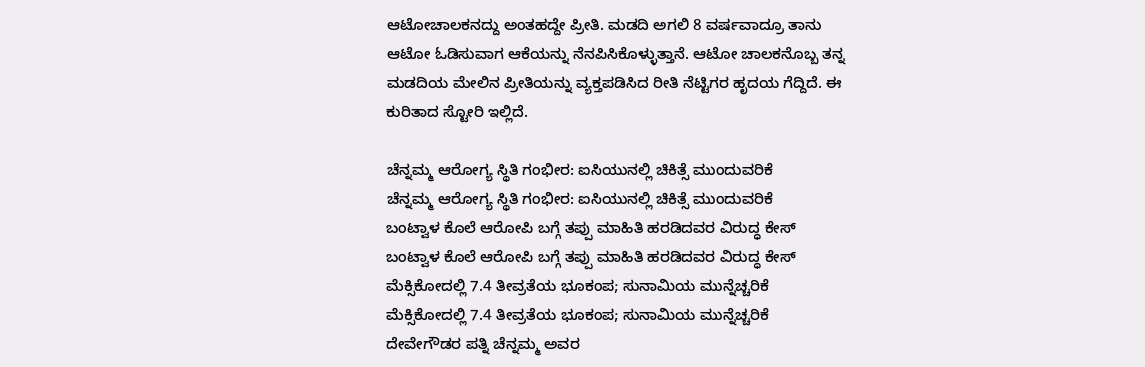ಆಟೋಚಾಲಕನದ್ದು ಅಂತಹದ್ದೇ ಪ್ರೀತಿ. ಮಡದಿ ಅಗಲಿ 8 ವರ್ಷವಾದ್ರೂ ತಾನು ಆಟೋ ಓಡಿಸುವಾಗ ಆಕೆಯನ್ನು ನೆನಪಿಸಿಕೊಳ್ಳುತ್ತಾನೆ. ಆಟೋ ಚಾಲಕನೊಬ್ಬ ತನ್ನ ಮಡದಿಯ ಮೇಲಿನ ಪ್ರೀತಿಯನ್ನು ವ್ಯಕ್ತಪಡಿಸಿದ ರೀತಿ ನೆಟ್ಟಿಗರ ಹೃದಯ ಗೆದ್ದಿದೆ. ಈ ಕುರಿತಾದ ಸ್ಟೋರಿ ಇಲ್ಲಿದೆ.

ಚೆನ್ನಮ್ಮ ಆರೋಗ್ಯ ಸ್ಥಿತಿ ಗಂಭೀರ: ಐಸಿಯುನಲ್ಲಿ ಚಿಕಿತ್ಸೆ ಮುಂದುವರಿಕೆ
ಚೆನ್ನಮ್ಮ ಆರೋಗ್ಯ ಸ್ಥಿತಿ ಗಂಭೀರ: ಐಸಿಯುನಲ್ಲಿ ಚಿಕಿತ್ಸೆ ಮುಂದುವರಿಕೆ
ಬಂಟ್ವಾಳ ಕೊಲೆ ಆರೋಪಿ ಬಗ್ಗೆ ತಪ್ಪು ಮಾಹಿತಿ ಹರಡಿದವರ ವಿರುದ್ಧ ಕೇಸ್
ಬಂಟ್ವಾಳ ಕೊಲೆ ಆರೋಪಿ ಬಗ್ಗೆ ತಪ್ಪು ಮಾಹಿತಿ ಹರಡಿದವರ ವಿರುದ್ಧ ಕೇಸ್
ಮೆಕ್ಸಿಕೋದಲ್ಲಿ 7.4 ತೀವ್ರತೆಯ ಭೂಕಂಪ; ಸುನಾಮಿಯ ಮುನ್ನೆಚ್ಚರಿಕೆ
ಮೆಕ್ಸಿಕೋದಲ್ಲಿ 7.4 ತೀವ್ರತೆಯ ಭೂಕಂಪ; ಸುನಾಮಿಯ ಮುನ್ನೆಚ್ಚರಿಕೆ
ದೇವೇಗೌಡರ ಪತ್ನಿ ಚೆನ್ನಮ್ಮ ಅವರ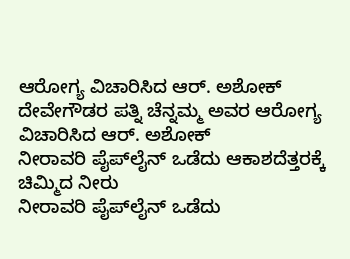ಆರೋಗ್ಯ ವಿಚಾರಿಸಿದ ಆರ್. ಅಶೋಕ್
ದೇವೇಗೌಡರ ಪತ್ನಿ ಚೆನ್ನಮ್ಮ ಅವರ ಆರೋಗ್ಯ ವಿಚಾರಿಸಿದ ಆರ್. ಅಶೋಕ್
ನೀರಾವರಿ ಪೈಪ್‌ಲೈನ್ ಒಡೆದು ಆಕಾಶದೆತ್ತರಕ್ಕೆ ಚಿಮ್ಮಿದ ನೀರು
ನೀರಾವರಿ ಪೈಪ್‌ಲೈನ್ ಒಡೆದು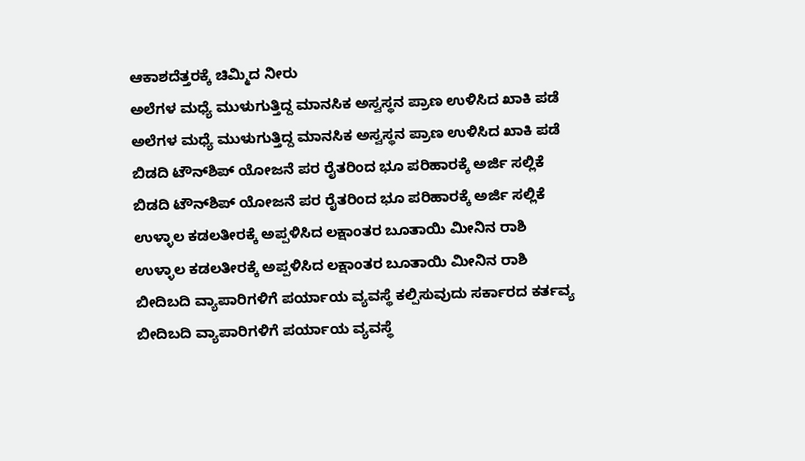ಆಕಾಶದೆತ್ತರಕ್ಕೆ ಚಿಮ್ಮಿದ ನೀರು
ಅಲೆಗಳ ಮಧ್ಯೆ ಮುಳುಗುತ್ತಿದ್ದ ಮಾನಸಿಕ ಅಸ್ವಸ್ಥನ ಪ್ರಾಣ ಉಳಿಸಿದ ಖಾಕಿ ಪಡೆ
ಅಲೆಗಳ ಮಧ್ಯೆ ಮುಳುಗುತ್ತಿದ್ದ ಮಾನಸಿಕ ಅಸ್ವಸ್ಥನ ಪ್ರಾಣ ಉಳಿಸಿದ ಖಾಕಿ ಪಡೆ
ಬಿಡದಿ ಟೌನ್‌ಶಿಪ್ ಯೋಜನೆ ಪರ ರೈತರಿಂದ ಭೂ ಪರಿಹಾರಕ್ಕೆ ಅರ್ಜಿ ಸಲ್ಲಿಕೆ
ಬಿಡದಿ ಟೌನ್‌ಶಿಪ್ ಯೋಜನೆ ಪರ ರೈತರಿಂದ ಭೂ ಪರಿಹಾರಕ್ಕೆ ಅರ್ಜಿ ಸಲ್ಲಿಕೆ
ಉಳ್ಳಾಲ ಕಡಲತೀರಕ್ಕೆ ಅಪ್ಪಳಿಸಿದ ಲಕ್ಷಾಂತರ ಬೂತಾಯಿ ಮೀನಿನ ರಾಶಿ
ಉಳ್ಳಾಲ ಕಡಲತೀರಕ್ಕೆ ಅಪ್ಪಳಿಸಿದ ಲಕ್ಷಾಂತರ ಬೂತಾಯಿ ಮೀನಿನ ರಾಶಿ
ಬೀದಿಬದಿ ವ್ಯಾಪಾರಿಗಳಿಗೆ ಪರ್ಯಾಯ ವ್ಯವಸ್ಥೆ ಕಲ್ಪಿಸುವುದು ಸರ್ಕಾರದ ಕರ್ತವ್ಯ
ಬೀದಿಬದಿ ವ್ಯಾಪಾರಿಗಳಿಗೆ ಪರ್ಯಾಯ ವ್ಯವಸ್ಥೆ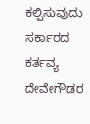ಕಲ್ಪಿಸುವುದು ಸರ್ಕಾರದ ಕರ್ತವ್ಯ
ದೇವೇಗೌಡರ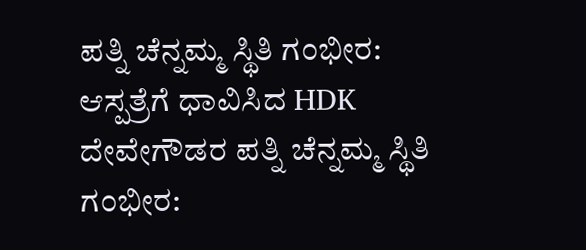ಪತ್ನಿ ಚೆನ್ನಮ್ಮ ಸ್ಥಿತಿ ಗಂಭೀರ: ಆಸ್ಪತ್ರೆಗೆ ಧಾವಿಸಿದ HDK
ದೇವೇಗೌಡರ ಪತ್ನಿ ಚೆನ್ನಮ್ಮ ಸ್ಥಿತಿ ಗಂಭೀರ: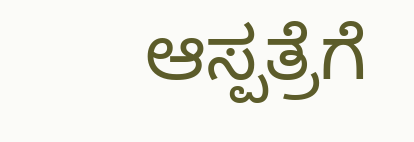ಆಸ್ಪತ್ರೆಗೆ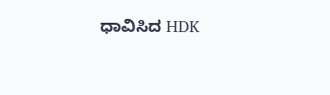ಧಾವಿಸಿದ HDK